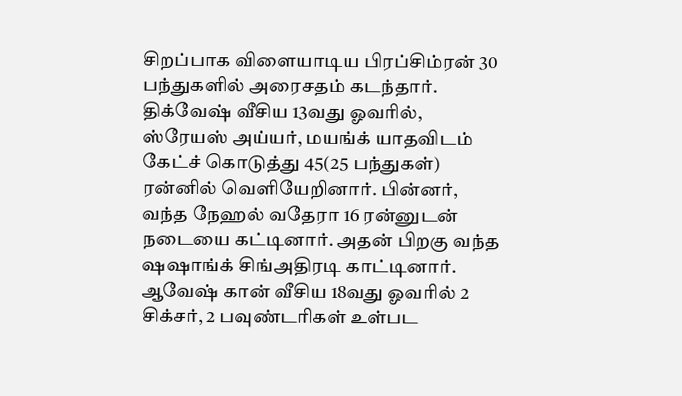சிறப்பாக விளையாடிய பிரப்சிம்ரன் 30 பந்துகளில் அரைசதம் கடந்தார். திக்வேஷ் வீசிய 13வது ஓவரில், ஸ்ரேயஸ் அய்யர், மயங்க் யாதவிடம் கேட்ச் கொடுத்து 45(25 பந்துகள்) ரன்னில் வெளியேறினார். பின்னர், வந்த நேஹல் வதேரா 16 ரன்னுடன் நடையை கட்டினார். அதன் பிறகு வந்த ஷஷாங்க் சிங்அதிரடி காட்டினார். ஆவேஷ் கான் வீசிய 18வது ஓவரில் 2 சிக்சர், 2 பவுண்டரிகள் உள்பட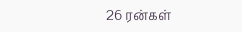26 ரன்கள்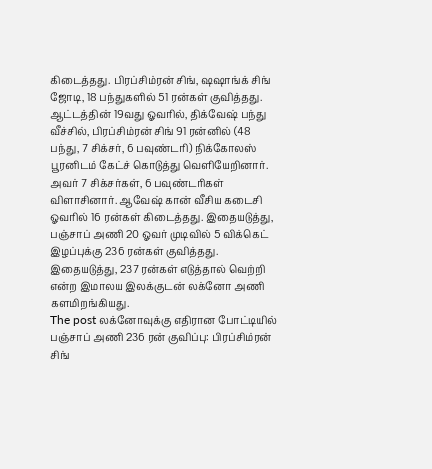கிடைத்தது. பிரப்சிம்ரன் சிங், ஷஷாங்க் சிங் ஜோடி, 18 பந்துகளில் 51 ரன்கள் குவித்தது. ஆட்டத்தின் 19வது ஓவரில், திக்வேஷ் பந்து வீச்சில், பிரப்சிம்ரன் சிங் 91 ரன்னில் (48 பந்து, 7 சிக்சர், 6 பவுண்டரி) நிக்கோலஸ் பூரனிடம் கேட்ச் கொடுத்து வெளியேறினார். அவர் 7 சிக்சர்கள், 6 பவுண்டரிகள் விளாசினார். ஆவேஷ் கான் வீசிய கடைசி ஓவரில் 16 ரன்கள் கிடைத்தது. இதையடுத்து, பஞ்சாப் அணி 20 ஓவர் முடிவில் 5 விக்கெட் இழப்புக்கு 236 ரன்கள் குவித்தது. இதையடுத்து, 237 ரன்கள் எடுத்தால் வெற்றி என்ற இமாலய இலக்குடன் லக்னோ அணி களமிறங்கியது.
The post லக்னோவுக்கு எதிரான போட்டியில் பஞ்சாப் அணி 236 ரன் குவிப்பு: பிரப்சிம்ரன் சிங்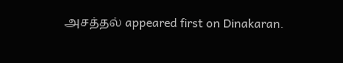அசத்தல் appeared first on Dinakaran.